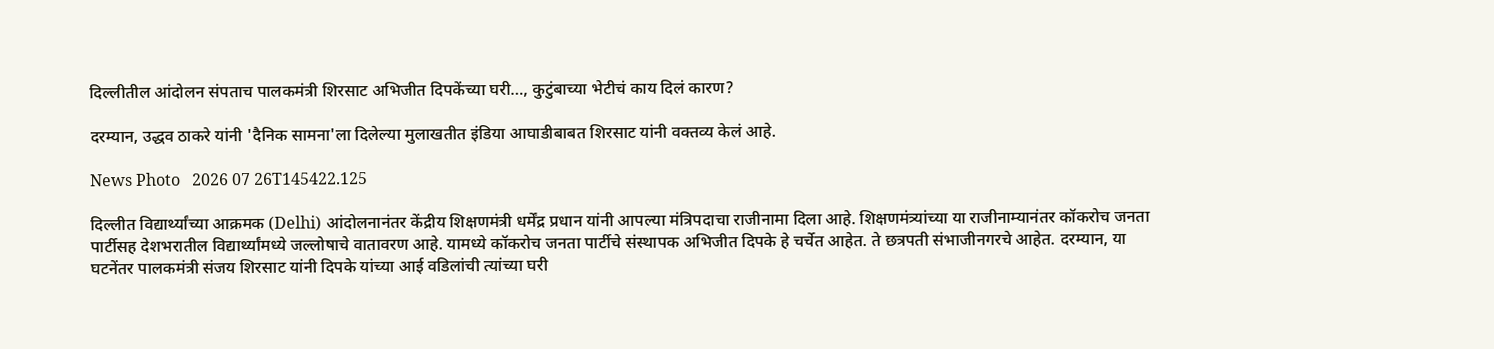दिल्लीतील आंदोलन संपताच पालकमंत्री शिरसाट अभिजीत दिपकेंच्या घरी…, कुटुंबाच्या भेटीचं काय दिलं कारण?

दरम्यान, उद्धव ठाकरे यांनी 'दैनिक सामना'ला दिलेल्या मुलाखतीत इंडिया आघाडीबाबत शिरसाट यांनी वक्तव्य केलं आहे.

News Photo   2026 07 26T145422.125

दिल्लीत विद्यार्थ्यांच्या आक्रमक (Delhi) आंदोलनानंतर केंद्रीय शिक्षणमंत्री धर्मेंद्र प्रधान यांनी आपल्या मंत्रिपदाचा राजीनामा दिला आहे. शिक्षणमंत्र्यांच्या या राजीनाम्यानंतर कॉकरोच जनता पार्टीसह देशभरातील विद्यार्थ्यांमध्ये जल्लोषाचे वातावरण आहे. यामध्ये कॉकरोच जनता पार्टीचे संस्थापक अभिजीत दिपके हे चर्चेत आहेत. ते छत्रपती संभाजीनगरचे आहेत. दरम्यान, या घटनेंतर पालकमंत्री संजय शिरसाट यांनी दिपके यांच्या आई वडिलांची त्यांच्या घरी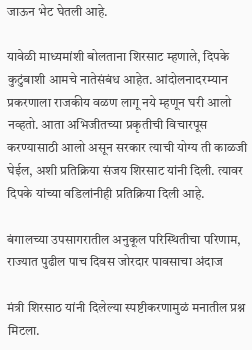जाऊन भेट घेतली आहे.

यावेळी माध्यमांशी बोलताना शिरसाट म्हणाले, दिपके कुटुंबाशी आमचे नातेसंबंध आहेत. आंदोलनादरम्यान प्रकरणाला राजकीय वळण लागू नये म्हणून घरी आलो नव्हतो. आता अभिजीतच्या प्रकृतीची विचारपूस करण्यासाठी आलो असून सरकार त्याची योग्य ती काळजी घेईल, अशी प्रतिक्रिया संजय शिरसाट यांनी दिली. त्यावर दिपके यांच्या वडिलांनीही प्रतिक्रिया दिली आहे.

बंगालच्या उपसागरातील अनुकूल परिस्थितीचा परिणाम, राज्यात पुढील पाच दिवस जोरदार पावसाचा अंदाज

मंत्री शिरसाठ यांनी दिलेल्या स्पष्टीकरणामुळं मनातील प्रश्न मिटला.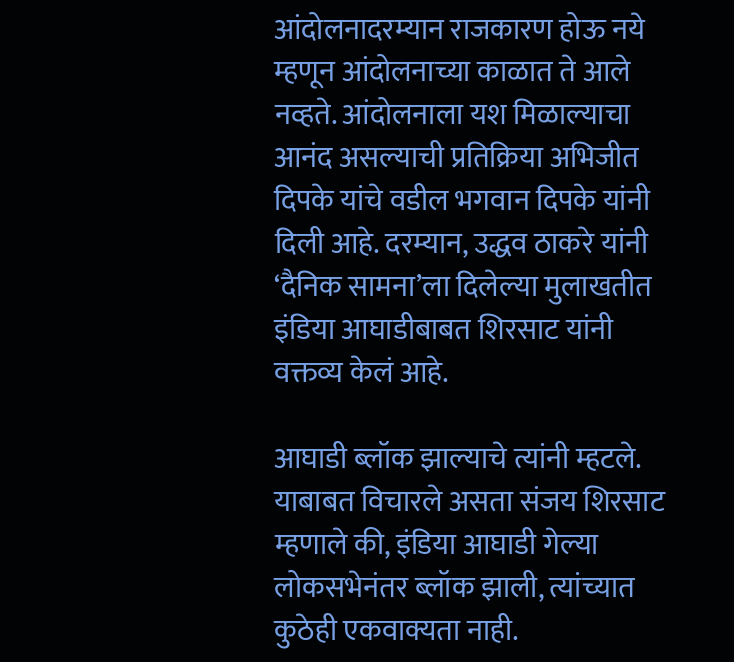आंदोलनादरम्यान राजकारण होऊ नये म्हणून आंदोलनाच्या काळात ते आले नव्हते. आंदोलनाला यश मिळाल्याचा आनंद असल्याची प्रतिक्रिया अभिजीत दिपके यांचे वडील भगवान दिपके यांनी दिली आहे. दरम्यान, उद्धव ठाकरे यांनी ‘दैनिक सामना’ला दिलेल्या मुलाखतीत इंडिया आघाडीबाबत शिरसाट यांनी वक्तव्य केलं आहे.

आघाडी ब्लॉक झाल्याचे त्यांनी म्हटले. याबाबत विचारले असता संजय शिरसाट म्हणाले की, इंडिया आघाडी गेल्या लोकसभेनंतर ब्लॉक झाली, त्यांच्यात कुठेही एकवाक्यता नाही.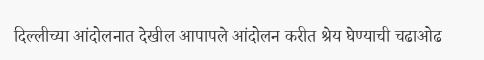दिल्लीच्या आंदोलनात देखील आपापले आंदोलन करीत श्रेय घेण्याची चढाओढ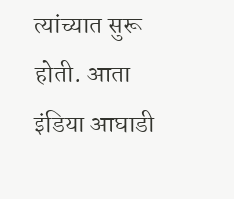त्यांच्यात सुरू होती. आता इंडिया आघाडी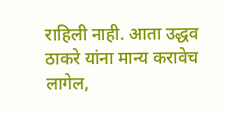राहिली नाही. आता उद्धव ठाकरे यांना मान्य करावेच लागेल,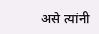असे त्यांनी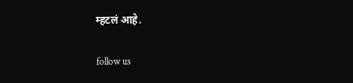म्हटलं आहे.

follow us